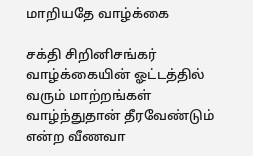மாறியதே வாழ்க்கை

சக்தி சிறினிசங்கர் வாழ்க்கையின் ஓட்டத்தில் வரும் மாற்றங்கள் வாழ்ந்துதான் தீரவேண்டும் என்ற வீணவா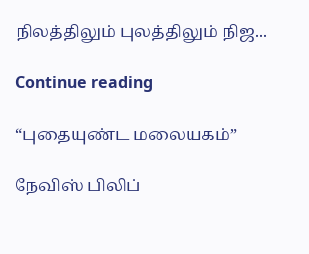நிலத்திலும் புலத்திலும் நிஜ...

Continue reading

“புதையுண்ட மலையகம்”

நேவிஸ் பிலிப்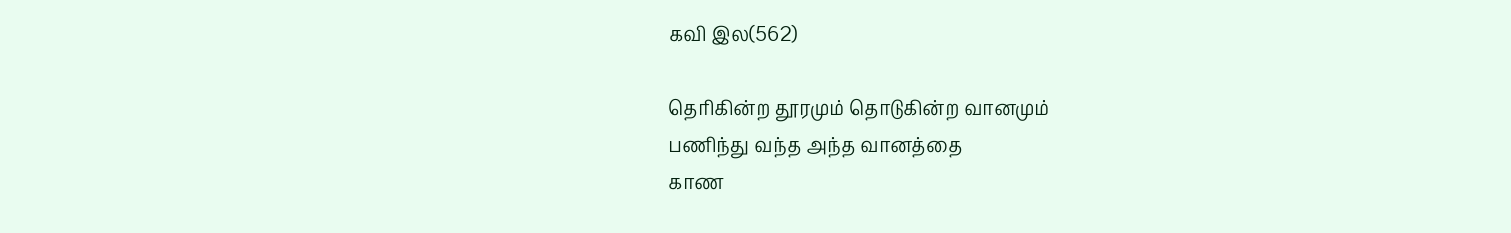கவி இல(562)

தெரிகின்ற தூரமும் தொடுகின்ற வானமும்
பணிந்து வந்த அந்த வானத்தை
காண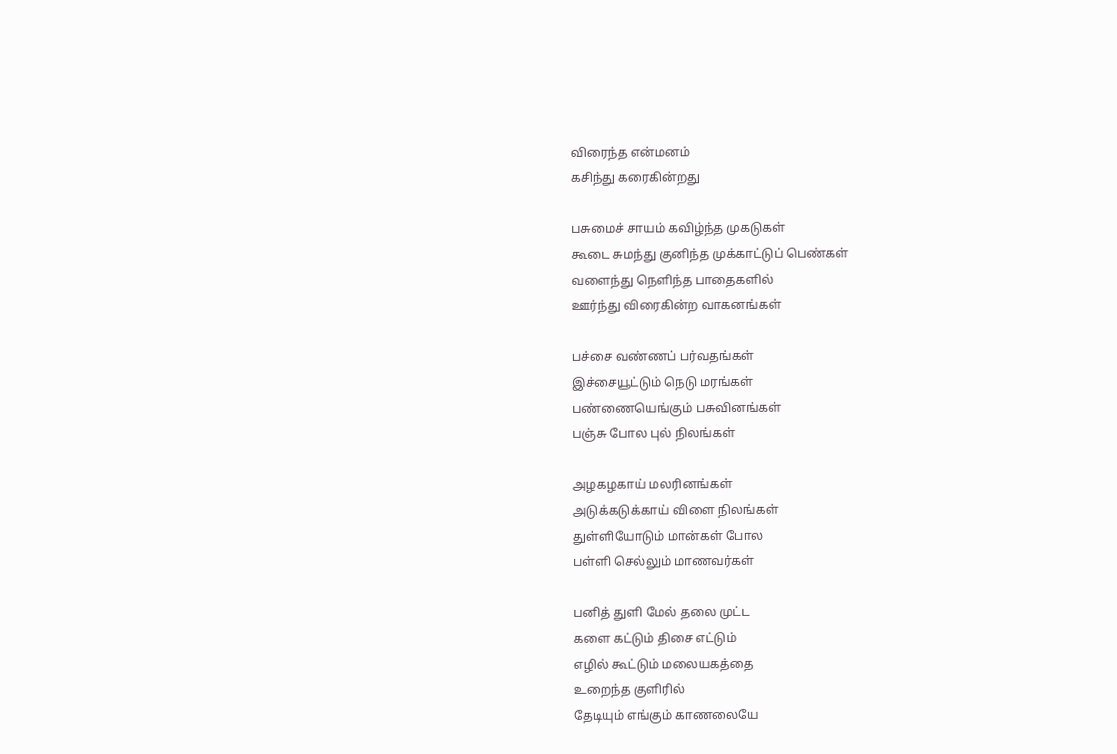விரைந்த என்மனம்
கசிந்து கரைகின்றது

பசுமைச் சாயம் கவிழ்ந்த முகடுகள்
கூடை சுமந்து குனிந்த முக்காட்டுப் பெண்கள்
வளைந்து நெளிந்த பாதைகளில்
ஊர்ந்து விரைகின்ற வாகனங்கள்

பச்சை வண்ணப் பர்வதங்கள்
இச்சையூட்டும் நெடு மரங்கள்
பண்ணையெங்கும் பசுவினங்கள்
பஞ்சு போல புல் நிலங்கள்

அழகழகாய் மலரினங்கள்
அடுக்கடுக்காய் விளை நிலங்கள்
துள்ளியோடும் மான்கள் போல
பள்ளி செல்லும் மாணவர்கள்

பனித் துளி மேல் தலை முட்ட
களை கட்டும் திசை எட்டும்
எழில் கூட்டும் மலையகத்தை
உறைந்த குளிரில்
தேடியும் எங்கும் காணலையே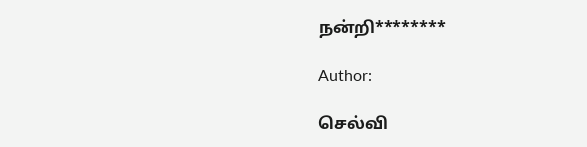நன்றி********

Author:

செல்வி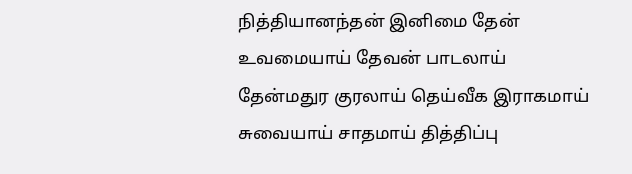நித்தியானந்தன் இனிமை தேன் உவமையாய் தேவன் பாடலாய் தேன்மதுர குரலாய் தெய்வீக இராகமாய் சுவையாய் சாதமாய் தித்திப்பு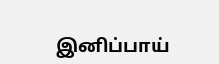இனிப்பாய்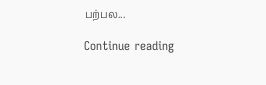பற்பல...

Continue reading